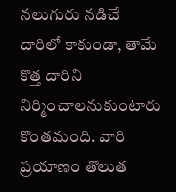నలుగురు నడిచే దారిలో కాకుండా, తామే కొత్త దారిని నిర్మించాలనుకుంటారు కొంతమంది. వారి ప్రయాణం తొలుత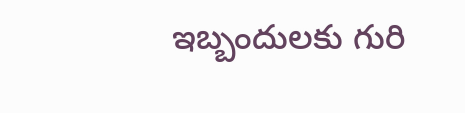ఇబ్బందులకు గురి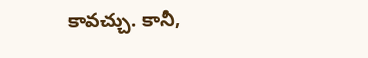కావచ్చు. కానీ,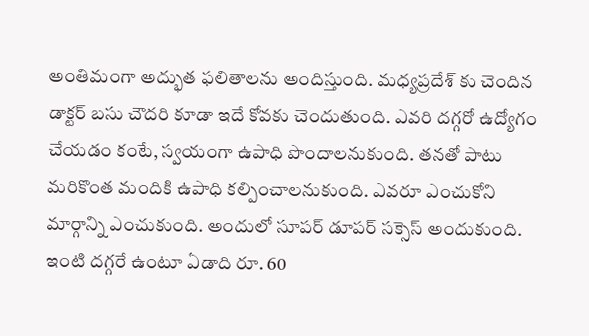అంతిమంగా అద్భుత ఫలితాలను అందిస్తుంది. మధ్యప్రదేశ్ కు చెందిన డాక్టర్ బసు చౌదరి కూడా ఇదే కోవకు చెందుతుంది. ఎవరి దగ్గరో ఉద్యోగం చేయడం కంటే, స్వయంగా ఉపాధి పొందాలనుకుంది. తనతో పాటు మరికొంత మందికి ఉపాధి కల్పించాలనుకుంది. ఎవరూ ఎంచుకోని మార్గాన్ని ఎంచుకుంది. అందులో సూపర్ డూపర్ సక్సెస్ అందుకుంది. ఇంటి దగ్గరే ఉంటూ ఏడాది రూ. 60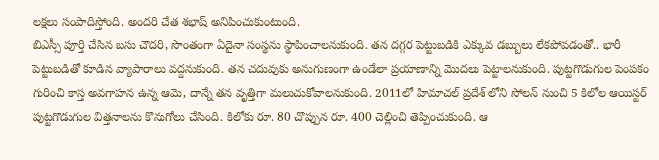లక్షలు సంపాదిస్తోంది. అందరి చేత శభాష్ అనిపించుకుంటుంది.
బిఎస్సీ పూర్తి చేసిన బసు చౌదరి, సొంతంగా ఏదైనా సంస్థను స్థాపించాలనుకుంది. తన దగ్గర పెట్టుబడికి ఎక్కువ డబ్బులు లేకపోవడంతో.. భారీ పెట్టుబడితో కూడిన వ్యాపారాలు వద్దనుకుంది. తన చదువుకు అనుగుణంగా ఉండేలా ప్రయాణాన్ని మొదలు పెట్టాలనుకుంది. పుట్టగొడుగుల పెంపకం గురించి కాస్త అవగాహన ఉన్న ఆమె, దాన్నే తన వృత్తిగా మలుచుకోవాలనుకుంది. 2011లో హిమాచల్ ప్రదేశ్ లోని సోలన్ నుంచి 5 కిలోల ఆయిస్టర్ పుట్టగొడుగుల విత్తనాలను కొనుగోలు చేసింది. కిలోకు రూ. 80 చొప్పున రూ. 400 చెల్లించి తెప్పించుకుంది. ఆ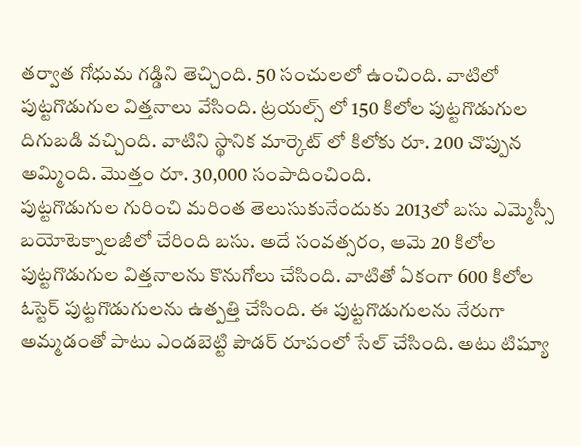తర్వాత గోధుమ గడ్డిని తెచ్చింది. 50 సంచులలో ఉంచింది. వాటిలో పుట్టగొడుగుల విత్తనాలు వేసింది. ట్రయల్స్ లో 150 కిలోల పుట్టగొడుగుల దిగుబడి వచ్చింది. వాటిని స్థానిక మార్కెట్ లో కిలోకు రూ. 200 చొప్పున అమ్మింది. మొత్తం రూ. 30,000 సంపాదించింది.
పుట్టగొడుగుల గురించి మరింత తెలుసుకునేందుకు 2013లో బసు ఎమ్మెస్సీ బయోటెక్నాలజీలో చేరింది బసు. అదే సంవత్సరం, ఆమె 20 కిలోల పుట్టగొడుగుల విత్తనాలను కొనుగోలు చేసింది. వాటితో ఏకంగా 600 కిలోల ఓస్టెర్ పుట్టగొడుగులను ఉత్పత్తి చేసింది. ఈ పుట్టగొడుగులను నేరుగా అమ్మడంతో పాటు ఎండబెట్టి పౌడర్ రూపంలో సేల్ చేసింది. అటు టిష్యూ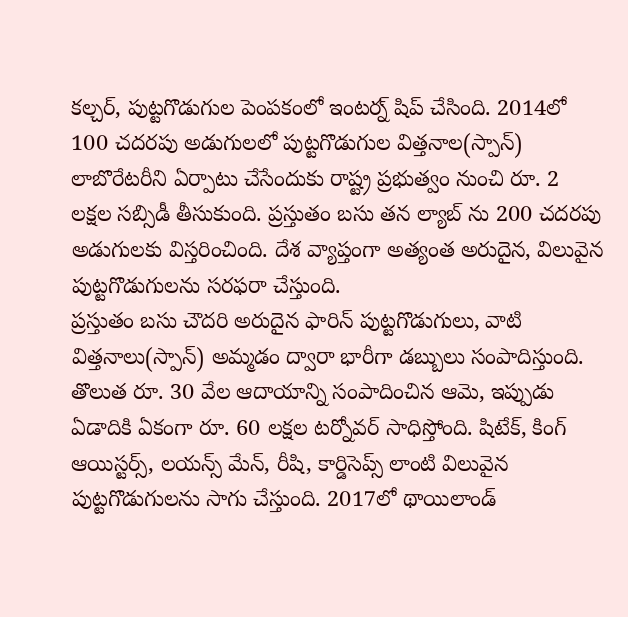కల్చర్, పుట్టగొడుగుల పెంపకంలో ఇంటర్న్ షిప్ చేసింది. 2014లో 100 చదరపు అడుగులలో పుట్టగొడుగుల విత్తనాల(స్పాన్) లాబొరేటరీని ఏర్పాటు చేసేందుకు రాష్ట్ర ప్రభుత్వం నుంచి రూ. 2 లక్షల సబ్సిడీ తీసుకుంది. ప్రస్తుతం బసు తన ల్యాబ్ ను 200 చదరపు అడుగులకు విస్తరించింది. దేశ వ్యాప్తంగా అత్యంత అరుదైన, విలువైన పుట్టగొడుగులను సరఫరా చేస్తుంది.
ప్రస్తుతం బసు చౌదరి అరుదైన ఫారిన్ పుట్టగొడుగులు, వాటి విత్తనాలు(స్పాన్) అమ్మడం ద్వారా భారీగా డబ్బులు సంపాదిస్తుంది. తొలుత రూ. 30 వేల ఆదాయాన్ని సంపాదించిన ఆమె, ఇప్పుడు ఏడాదికి ఏకంగా రూ. 60 లక్షల టర్నోవర్ సాధిస్తోంది. షిటేక్, కింగ్ ఆయిస్టర్స్, లయన్స్ మేన్, రీషి, కార్డిసెప్స్ లాంటి విలువైన పుట్టగొడుగులను సాగు చేస్తుంది. 2017లో థాయిలాండ్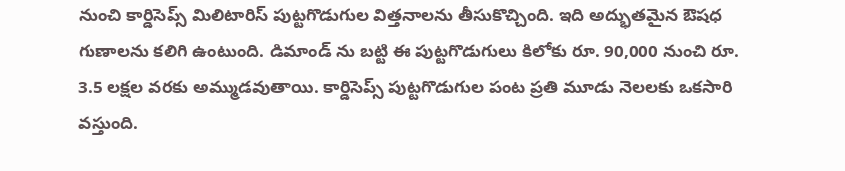నుంచి కార్డిసెప్స్ మిలిటారిస్ పుట్టగొడుగుల విత్తనాలను తీసుకొచ్చింది. ఇది అద్భుతమైన ఔషధ గుణాలను కలిగి ఉంటుంది. డిమాండ్ ను బట్టి ఈ పుట్టగొడుగులు కిలోకు రూ. 90,000 నుంచి రూ. 3.5 లక్షల వరకు అమ్ముడవుతాయి. కార్డిసెప్స్ పుట్టగొడుగుల పంట ప్రతి మూడు నెలలకు ఒకసారి వస్తుంది.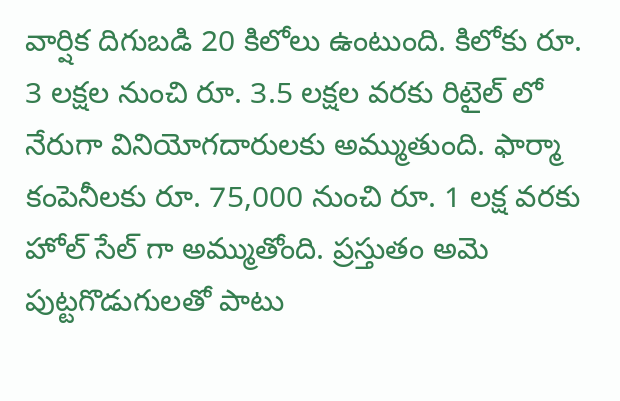వార్షిక దిగుబడి 20 కిలోలు ఉంటుంది. కిలోకు రూ. 3 లక్షల నుంచి రూ. 3.5 లక్షల వరకు రిటైల్ లో నేరుగా వినియోగదారులకు అమ్ముతుంది. ఫార్మా కంపెనీలకు రూ. 75,000 నుంచి రూ. 1 లక్ష వరకు హోల్ సేల్ గా అమ్ముతోంది. ప్రస్తుతం అమె పుట్టగొడుగులతో పాటు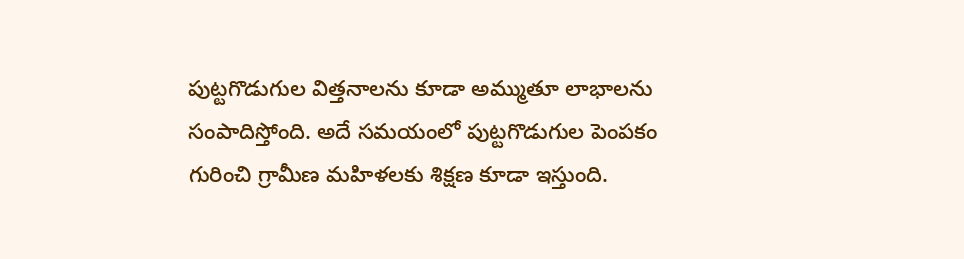పుట్టగొడుగుల విత్తనాలను కూడా అమ్ముతూ లాభాలను సంపాదిస్తోంది. అదే సమయంలో పుట్టగొడుగుల పెంపకం గురించి గ్రామీణ మహిళలకు శిక్షణ కూడా ఇస్తుంది.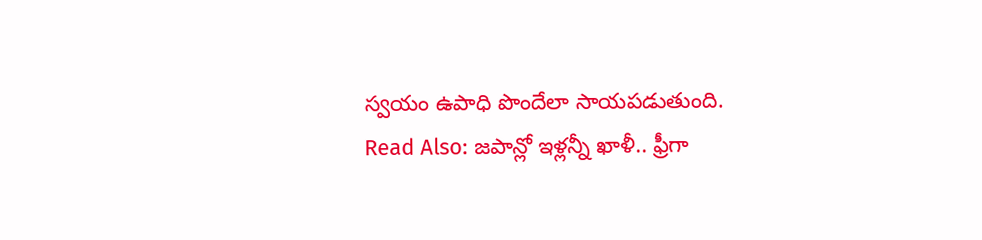స్వయం ఉపాధి పొందేలా సాయపడుతుంది.
Read Also: జపాన్లో ఇళ్లన్నీ ఖాళీ.. ఫ్రీగా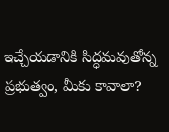ఇచ్చేయడానికి సిద్ధమవుతోన్న ప్రభుత్వం, మీకు కావాలా?